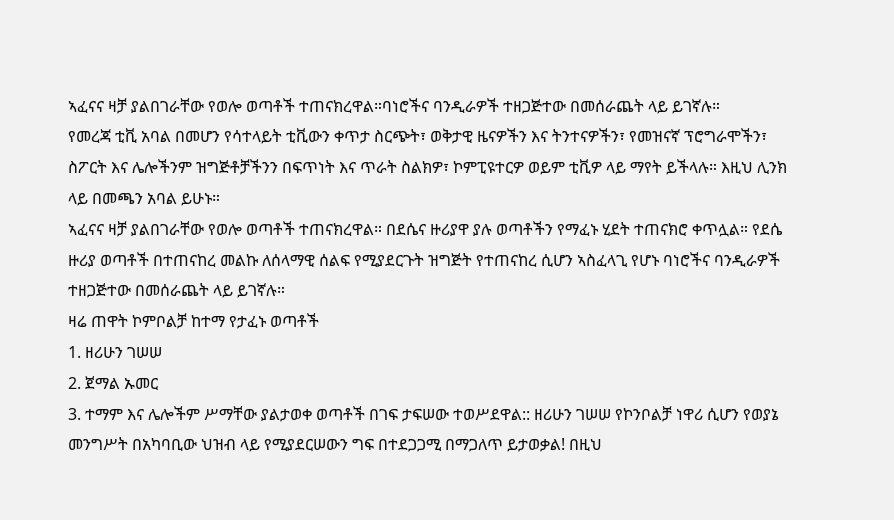ኣፈናና ዛቻ ያልበገራቸው የወሎ ወጣቶች ተጠናክረዋል።ባነሮችና ባንዲራዎች ተዘጋጅተው በመሰራጨት ላይ ይገኛሉ።
የመረጃ ቲቪ አባል በመሆን የሳተላይት ቲቪውን ቀጥታ ስርጭት፣ ወቅታዊ ዜናዎችን እና ትንተናዎችን፣ የመዝናኛ ፕሮግራሞችን፣ ስፖርት እና ሌሎችንም ዝግጅቶቻችንን በፍጥነት እና ጥራት ስልክዎ፣ ኮምፒዩተርዎ ወይም ቲቪዎ ላይ ማየት ይችላሉ። እዚህ ሊንክ ላይ በመጫን አባል ይሁኑ።
ኣፈናና ዛቻ ያልበገራቸው የወሎ ወጣቶች ተጠናክረዋል። በደሴና ዙሪያዋ ያሉ ወጣቶችን የማፈኑ ሂደት ተጠናክሮ ቀጥሏል። የደሴ ዙሪያ ወጣቶች በተጠናከረ መልኩ ለሰላማዊ ሰልፍ የሚያደርጉት ዝግጅት የተጠናከረ ሲሆን ኣስፈላጊ የሆኑ ባነሮችና ባንዲራዎች ተዘጋጅተው በመሰራጨት ላይ ይገኛሉ።
ዛሬ ጠዋት ኮምቦልቻ ከተማ የታፈኑ ወጣቶች
1. ዘሪሁን ገሠሠ
2. ጀማል ኡመር
3. ተማም እና ሌሎችም ሥማቸው ያልታወቀ ወጣቶች በገፍ ታፍሠው ተወሥደዋል:: ዘሪሁን ገሠሠ የኮንቦልቻ ነዋሪ ሲሆን የወያኔ መንግሥት በአካባቢው ህዝብ ላይ የሚያደርሠውን ግፍ በተደጋጋሚ በማጋለጥ ይታወቃል! በዚህ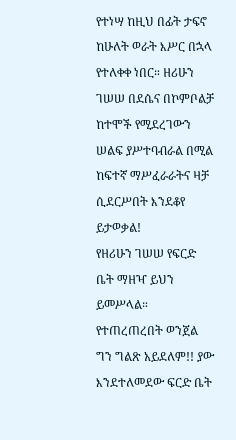የተነሣ ከዚህ በፊት ታፍኖ ከሁለት ወራት እሥር በኋላ የተለቀቀ ነበር። ዘሪሁን ገሠሠ በደሴና በኮምቦልቻ ከተሞች የሚደረገውን ሠልፍ ያሥተባብራል በሚል ከፍተኛ ማሥፈራራትና ዛቻ ሲደርሥበት እንደቆየ ይታወቃል!
የዘሪሁን ገሠሠ የፍርድ ቤት ማዘዣ ይህን ይመሥላል። የተጠረጠረበት ወንጀል ግን ግልጽ አይደለም!! ያው እንደተለመደው ፍርድ ቤት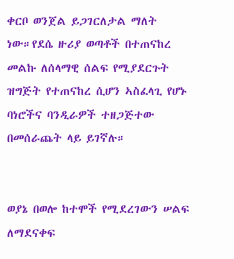ቀርቦ ወንጀል ይጋገርለታል ማለት ነው።የደሴ ዙሪያ ወጣቶች በተጠናከረ መልኩ ለሰላማዊ ሰልፍ የሚያደርጉት ዝግጅት የተጠናከረ ሲሆን ኣስፈላጊ የሆኑ ባነሮችና ባንዲራዎች ተዘጋጅተው በመሰራጨት ላይ ይገኛሉ።


ወያኔ በወሎ ከተሞች የሚደረገውን ሠልፍ ለማደናቀፍ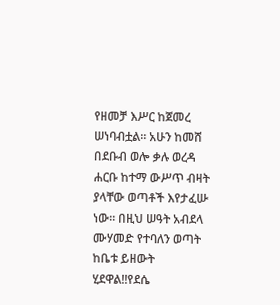የዘመቻ እሥር ከጀመረ ሠነባብቷል። አሁን ከመሸ በደቡብ ወሎ ቃሉ ወረዳ ሐርቡ ከተማ ውሥጥ ብዛት ያላቸው ወጣቶች እየታፈሡ ነው። በዚህ ሠዓት አብደላ ሙሃመድ የተባለን ወጣት ከቤቱ ይዘውት ሂደዋል!!የደሴ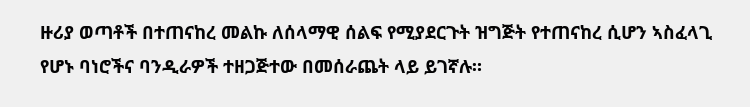ዙሪያ ወጣቶች በተጠናከረ መልኩ ለሰላማዊ ሰልፍ የሚያደርጉት ዝግጅት የተጠናከረ ሲሆን ኣስፈላጊ የሆኑ ባነሮችና ባንዲራዎች ተዘጋጅተው በመሰራጨት ላይ ይገኛሉ።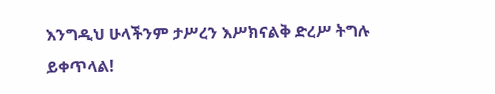እንግዲህ ሁላችንም ታሥረን እሥክናልቅ ድረሥ ትግሉ ይቀጥላል!